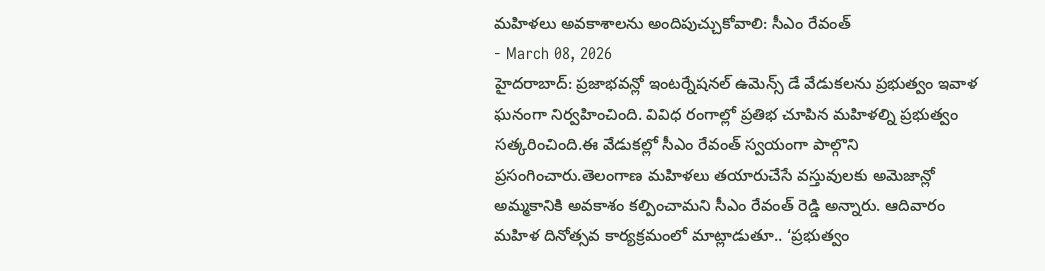మహిళలు అవకాశాలను అందిపుచ్చుకోవాలి: సీఎం రేవంత్
- March 08, 2026
హైదరాబాద్: ప్రజాభవన్లో ఇంటర్నేషనల్ ఉమెన్స్ డే వేడుకలను ప్రభుత్వం ఇవాళ ఘనంగా నిర్వహించింది. వివిధ రంగాల్లో ప్రతిభ చూపిన మహిళల్ని ప్రభుత్వం సత్కరించింది.ఈ వేడుకల్లో సీఎం రేవంత్ స్వయంగా పాల్గొని ప్రసంగించారు.తెలంగాణ మహిళలు తయారుచేసే వస్తువులకు అమెజాన్లో అమ్మకానికి అవకాశం కల్పించామని సీఎం రేవంత్ రెడ్డి అన్నారు. ఆదివారం మహిళ దినోత్సవ కార్యక్రమంలో మాట్లాడుతూ.. ‘ప్రభుత్వం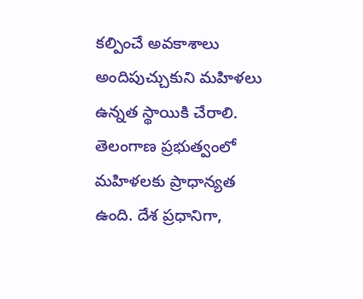కల్పించే అవకాశాలు అందిపుచ్చుకుని మహిళలు ఉన్నత స్థాయికి చేరాలి.
తెలంగాణ ప్రభుత్వంలో మహిళలకు ప్రాధాన్యత ఉంది. దేశ ప్రధానిగా,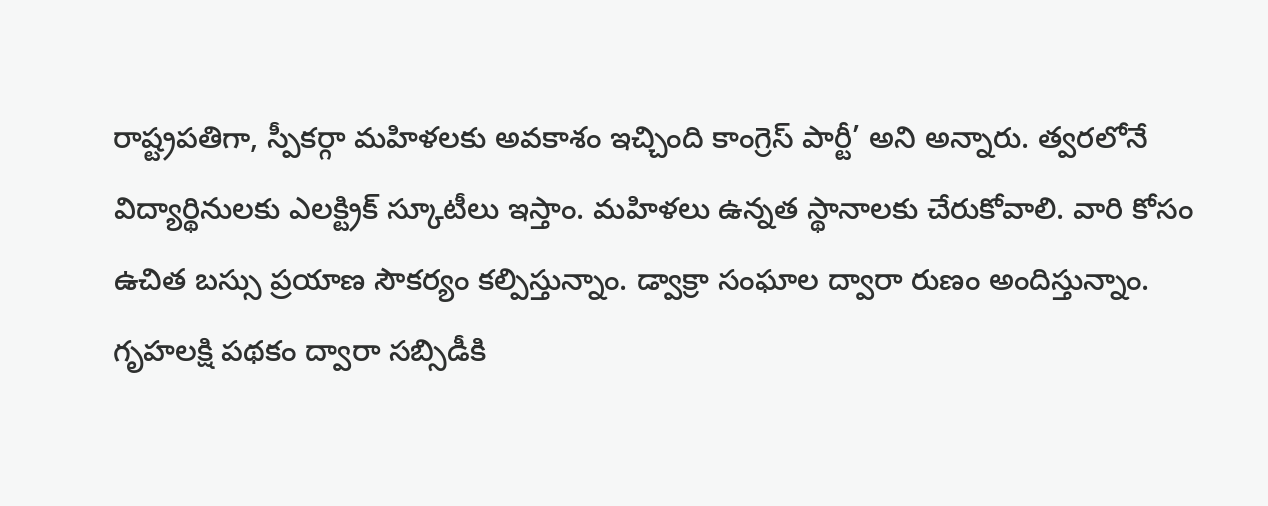రాష్ట్రపతిగా, స్పీకర్గా మహిళలకు అవకాశం ఇచ్చింది కాంగ్రెస్ పార్టీ’ అని అన్నారు. త్వరలోనే విద్యార్థినులకు ఎలక్ట్రిక్ స్కూటీలు ఇస్తాం. మహిళలు ఉన్నత స్థానాలకు చేరుకోవాలి. వారి కోసం ఉచిత బస్సు ప్రయాణ సౌకర్యం కల్పిస్తున్నాం. డ్వాక్రా సంఘాల ద్వారా రుణం అందిస్తున్నాం. గృహలక్షి పథకం ద్వారా సబ్సిడీకి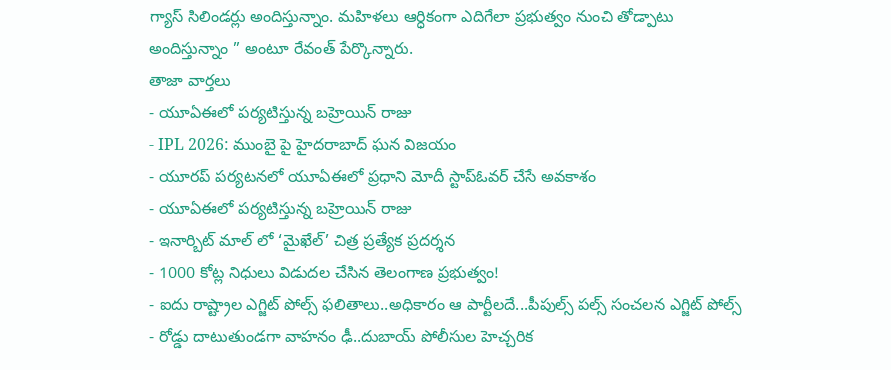గ్యాస్ సిలిండర్లు అందిస్తున్నాం. మహిళలు ఆర్ధికంగా ఎదిగేలా ప్రభుత్వం నుంచి తోడ్పాటు అందిస్తున్నాం ” అంటూ రేవంత్ పేర్కొన్నారు.
తాజా వార్తలు
- యూఏఈలో పర్యటిస్తున్న బహ్రెయిన్ రాజు
- IPL 2026: ముంబై పై హైదరాబాద్ ఘన విజయం
- యూరప్ పర్యటనలో యూఏఈలో ప్రధాని మోదీ స్టాప్ఓవర్ చేసే అవకాశం
- యూఏఈలో పర్యటిస్తున్న బహ్రెయిన్ రాజు
- ఇనార్బిట్ మాల్ లో ‘మైఖేల్’ చిత్ర ప్రత్యేక ప్రదర్శన
- 1000 కోట్ల నిధులు విడుదల చేసిన తెలంగాణ ప్రభుత్వం!
- ఐదు రాష్ట్రాల ఎగ్జిట్ పోల్స్ ఫలితాలు..అధికారం ఆ పార్టీలదే...పీపుల్స్ పల్స్ సంచలన ఎగ్జిట్ పోల్స్
- రోడ్డు దాటుతుండగా వాహనం ఢీ..దుబాయ్ పోలీసుల హెచ్చరిక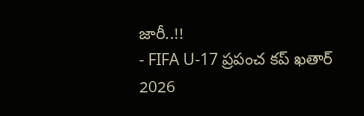జారీ..!!
- FIFA U-17 ప్రపంచ కప్ ఖతార్ 2026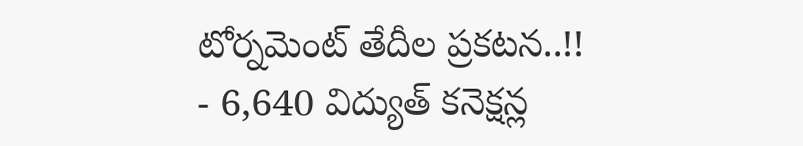టోర్నమెంట్ తేదీల ప్రకటన..!!
- 6,640 విద్యుత్ కనెక్షన్ల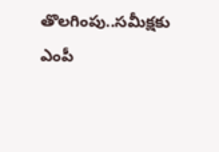తొలగింపు..సమీక్షకు ఎంపీ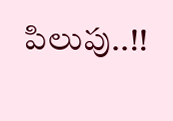పిలుపు..!!